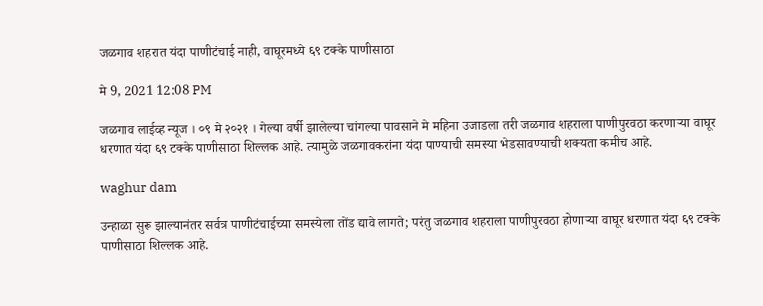जळगाव शहरात यंदा पाणीटंचाई नाही, वाघूरमध्ये ६९ टक्के पाणीसाठा

मे 9, 2021 12:08 PM

जळगाव लाईव्ह न्यूज । ०९ मे २०२१ । गेल्या वर्षी झालेल्या चांगल्या पावसाने मे महिना उजाडला तरी जळगाव शहराला पाणीपुरवठा करणाऱ्या वाघूर धरणात यंदा ६९ टक्के पाणीसाठा शिल्लक आहे. त्यामुळे जळगावकरांना यंदा पाण्याची समस्या भेडसावण्याची शक्यता कमीच आहे.

waghur dam

उन्हाळा सुरू झाल्यानंतर सर्वत्र पाणीटंचाईच्या समस्येला तोंड द्यावे लागते; परंतु जळगाव शहराला पाणीपुरवठा होणाऱ्या वाघूर धरणात यंदा ६९ टक्के पाणीसाठा शिल्लक आहे.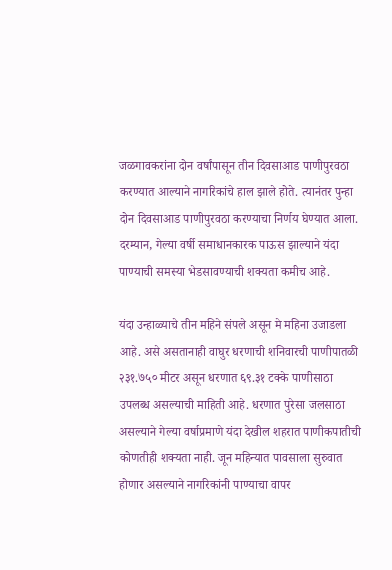जळगावकरांना दोन वर्षांपासून तीन दिवसाआड पाणीपुरवठा करण्यात आल्याने नागरिकांचे हाल झाले होते. त्यानंतर पुन्हा दोन दिवसाआड पाणीपुरवठा करण्याचा निर्णय घेण्यात आला. दरम्यान, गेल्या वर्षी समाधानकारक पाऊस झाल्याने यंदा पाण्याची समस्या भेडसावण्याची शक्यता कमीच आहे.

यंदा उन्हाळ्याचे तीन महिने संपले असून मे महिना उजाडला आहे. असे असतानाही वाघुर धरणाची शनिवारची पाणीपातळी २३१.७५० मीटर असून धरणात ६९.३१ टक्के पाणीसाठा उपलब्ध असल्याची माहिती आहे. धरणात पुरेसा जलसाठा असल्याने गेल्या वर्षाप्रमाणे यंदा देखील शहरात पाणीकपातीची कोणतीही शक्यता नाही. जून महिन्यात पावसाला सुरुवात होणार असल्याने नागरिकांनी पाण्याचा वापर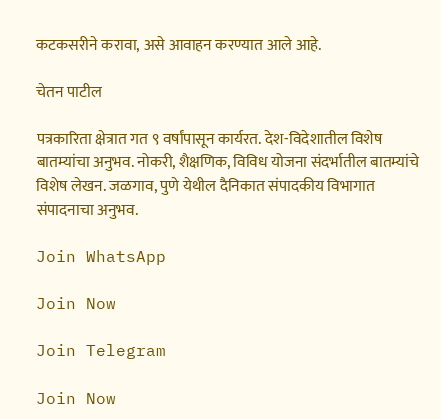कटकसरीने करावा, असे आवाहन करण्यात आले आहे.

चेतन पाटील

पत्रकारिता क्षेत्रात गत ९ वर्षांपासून कार्यरत. देश-विदेशातील विशेष बातम्यांचा अनुभव. नोकरी, शैक्षणिक, विविध योजना संदर्भातील बातम्यांचे विशेष लेखन. जळगाव, पुणे येथील दैनिकात संपादकीय विभागात संपादनाचा अनुभव.

Join WhatsApp

Join Now

Join Telegram

Join Now